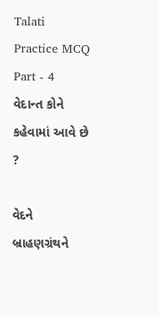Talati Practice MCQ Part - 4
વેદાન્ત કોને કહેવામાં આવે છે ?

વેદને
બ્રાહણગ્રંથને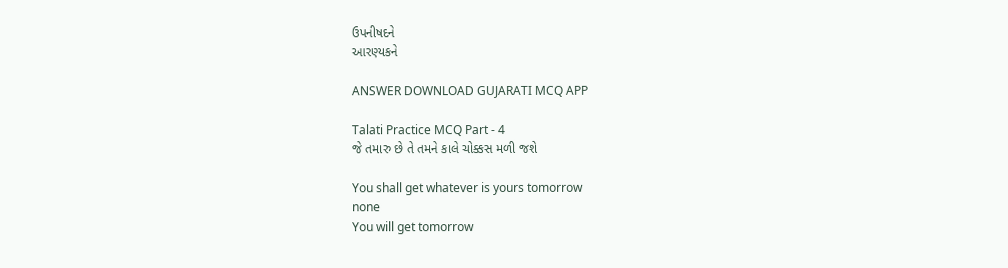ઉપનીષદને
આરણ્યકને

ANSWER DOWNLOAD GUJARATI MCQ APP

Talati Practice MCQ Part - 4
જે તમારુ છે તે તમને કાલે ચોક્કસ મળી જશે

You shall get whatever is yours tomorrow
none
You will get tomorrow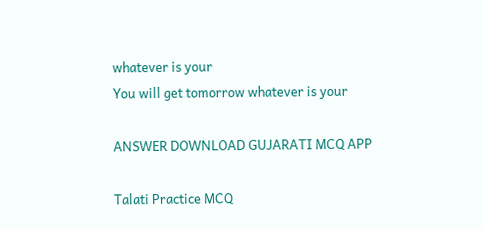whatever is your
You will get tomorrow whatever is your

ANSWER DOWNLOAD GUJARATI MCQ APP

Talati Practice MCQ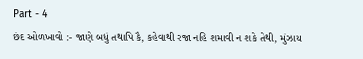Part - 4
છંદ ઓળખાવો :- જાણે બધું તથાપિ કૈ, કહેવાથી રજા નહિ શમાવી ન શકે તેથી, મુંઝાય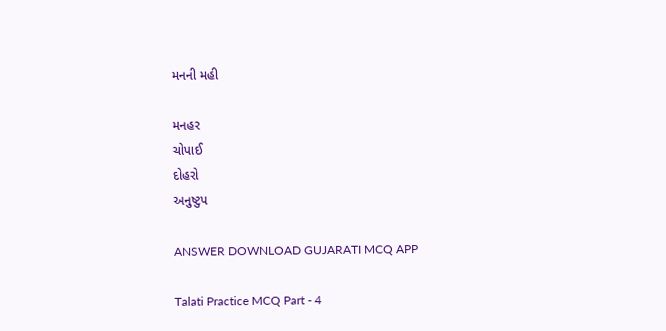મનની મહી

મનહર
ચોપાઈ
દોહરો
અનુષ્ટુપ

ANSWER DOWNLOAD GUJARATI MCQ APP

Talati Practice MCQ Part - 4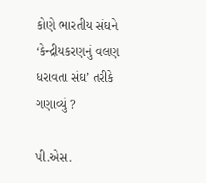કોણે ભારતીય સંઘને ‘કેન્દ્રીયકરણનું વલણ ધરાવતા સંઘ’ તરીકે ગણાવ્યું ?

પી.એસ.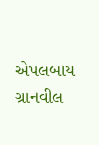એપલબાય
ગ્રાનવીલ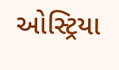ઓસ્ટ્રિયા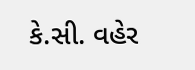કે.સી. વહેર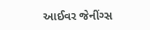આઈવર જેનીંગ્સ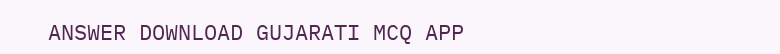ANSWER DOWNLOAD GUJARATI MCQ APP